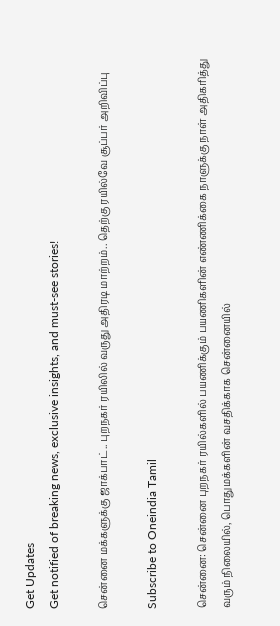Get Updates
Get notified of breaking news, exclusive insights, and must-see stories!

சென்னை மக்களுக்கு ஜாக்பாட்.. புறநகர் ரயிலில் வருது அதிரடி மாற்றம்.. தெற்கு ரயில்வே சூப்பர் அறிவிப்பு

Subscribe to Oneindia Tamil

சென்னை: சென்னை புறநகர் ரயில்களில் பயணிக்கும் பயணிகளின் எண்ணிக்கை நாளுக்கு நாள் அதிகரித்து வரும் நிலையில், பொதுமக்களின் வசதிக்காக சென்னையில்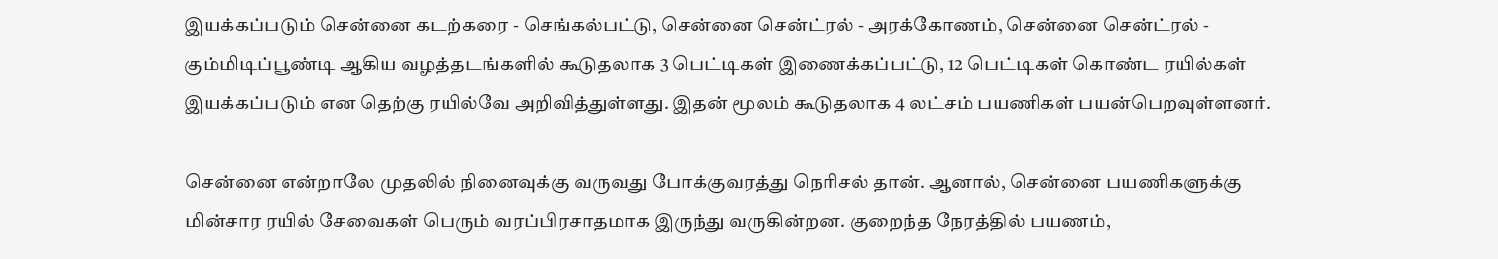இயக்கப்படும் சென்னை கடற்கரை - செங்கல்பட்டு, சென்னை சென்ட்ரல் - அரக்கோணம், சென்னை சென்ட்ரல் - கும்மிடிப்பூண்டி ஆகிய வழத்தடங்களில் கூடுதலாக 3 பெட்டிகள் இணைக்கப்பட்டு, 12 பெட்டிகள் கொண்ட ரயில்கள் இயக்கப்படும் என தெற்கு ரயில்வே அறிவித்துள்ளது. இதன் மூலம் கூடுதலாக 4 லட்சம் பயணிகள் பயன்பெறவுள்ளனர்.

சென்னை என்றாலே முதலில் நினைவுக்கு வருவது போக்குவரத்து நெரிசல் தான். ஆனால், சென்னை பயணிகளுக்கு மின்சார ரயில் சேவைகள் பெரும் வரப்பிரசாதமாக இருந்து வருகின்றன. குறைந்த நேரத்தில் பயணம்,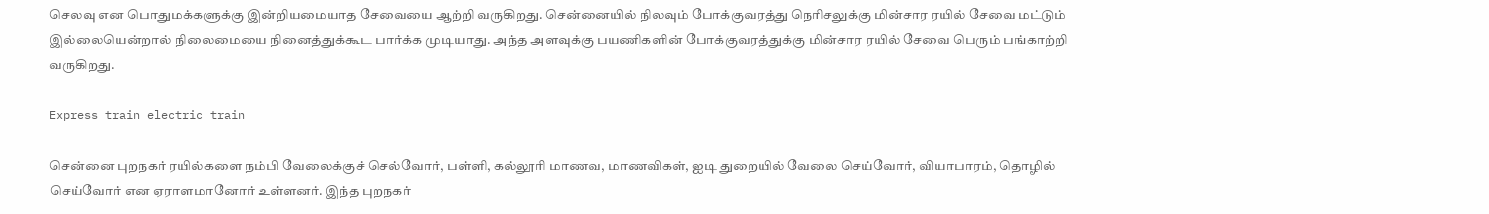செலவு என பொதுமக்களுக்கு இன்றியமையாத சேவையை ஆற்றி வருகிறது. சென்னையில் நிலவும் போக்குவரத்து நெரிசலுக்கு மின்சார ரயில் சேவை மட்டும் இல்லையென்றால் நிலைமையை நினைத்துக்கூட பார்க்க முடியாது. அந்த அளவுக்கு பயணிகளின் போக்குவரத்துக்கு மின்சார ரயில் சேவை பெரும் பங்காற்றி வருகிறது.

Express train electric train

சென்னை புறநகர் ரயில்களை நம்பி வேலைக்குச் செல்வோர், பள்ளி, கல்லூரி மாணவ, மாணவிகள், ஐடி துறையில் வேலை செய்வோர், வியாபாரம், தொழில் செய்வோர் என ஏராளமானோர் உள்ளனர். இந்த புறநகர்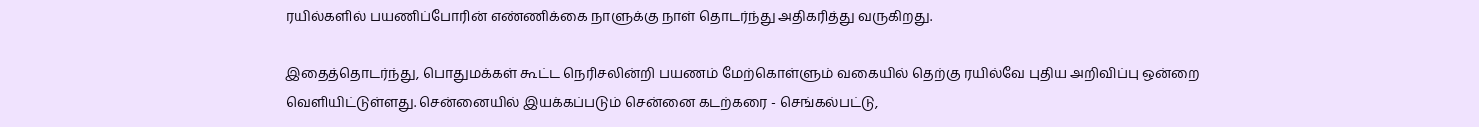ரயில்களில் பயணிப்போரின் எண்ணிக்கை நாளுக்கு நாள் தொடர்ந்து அதிகரித்து வருகிறது.

இதைத்தொடர்ந்து, பொதுமக்கள் கூட்ட நெரிசலின்றி பயணம் மேற்கொள்ளும் வகையில் தெற்கு ரயில்வே புதிய அறிவிப்பு ஒன்றை வெளியிட்டுள்ளது. சென்னையில் இயக்கப்படும் சென்னை கடற்கரை - செங்கல்பட்டு,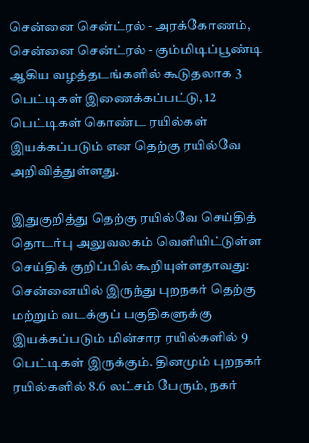சென்னை சென்ட்ரல் - அரக்கோணம், சென்னை சென்ட்ரல் - கும்மிடிப்பூண்டி ஆகிய வழத்தடங்களில் கூடுதலாக 3 பெட்டிகள் இணைக்கப்பட்டு, 12 பெட்டிகள் கொண்ட ரயில்கள் இயக்கப்படும் என தெற்கு ரயில்வே அறிவித்துள்ளது.

இதுகுறித்து தெற்கு ரயில்வே செய்தித் தொடர்பு அலுவலகம் வெளியிட்டுள்ள செய்திக் குறிப்பில் கூறியுள்ளதாவது: சென்னையில் இருந்து புறநகர் தெற்கு மற்றும் வடக்குப் பகுதிகளுக்கு இயக்கப்படும் மின்சார ரயில்களில் 9 பெட்டிகள் இருக்கும். தினமும் புறநகர் ரயில்களில் 8.6 லட்சம் பேரும், நகர்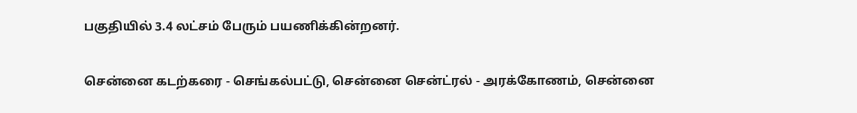பகுதியில் 3.4 லட்சம் பேரும் பயணிக்கின்றனர்.

சென்னை கடற்கரை - செங்கல்பட்டு, சென்னை சென்ட்ரல் - அரக்கோணம், சென்னை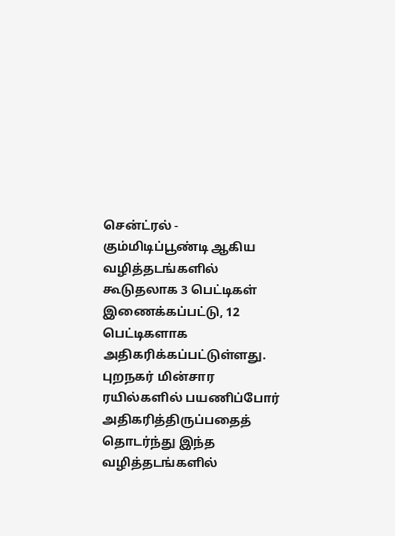சென்ட்ரல் - கும்மிடிப்பூண்டி ஆகிய வழித்தடங்களில் கூடுதலாக 3 பெட்டிகள் இணைக்கப்பட்டு, 12 பெட்டிகளாக அதிகரிக்கப்பட்டுள்ளது. புறநகர் மின்சார ரயில்களில் பயணிப்போர் அதிகரித்திருப்பதைத் தொடர்ந்து இந்த வழித்தடங்களில்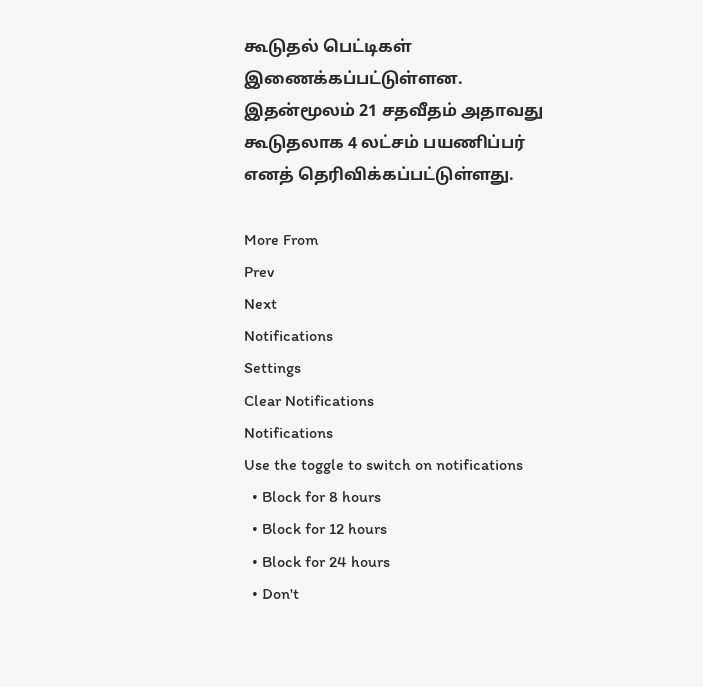கூடுதல் பெட்டிகள் இணைக்கப்பட்டுள்ளன. இதன்மூலம் 21 சதவீதம் அதாவது கூடுதலாக 4 லட்சம் பயணிப்பர் எனத் தெரிவிக்கப்பட்டுள்ளது.

More From
Prev
Next
Notifications
Settings
Clear Notifications
Notifications
Use the toggle to switch on notifications
  • Block for 8 hours
  • Block for 12 hours
  • Block for 24 hours
  • Don't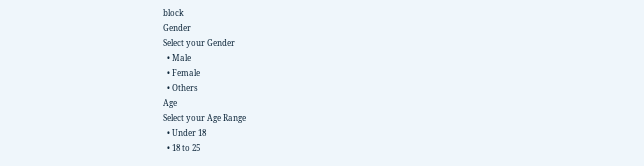block
Gender
Select your Gender
  • Male
  • Female
  • Others
Age
Select your Age Range
  • Under 18
  • 18 to 25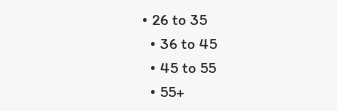• 26 to 35
  • 36 to 45
  • 45 to 55
  • 55+